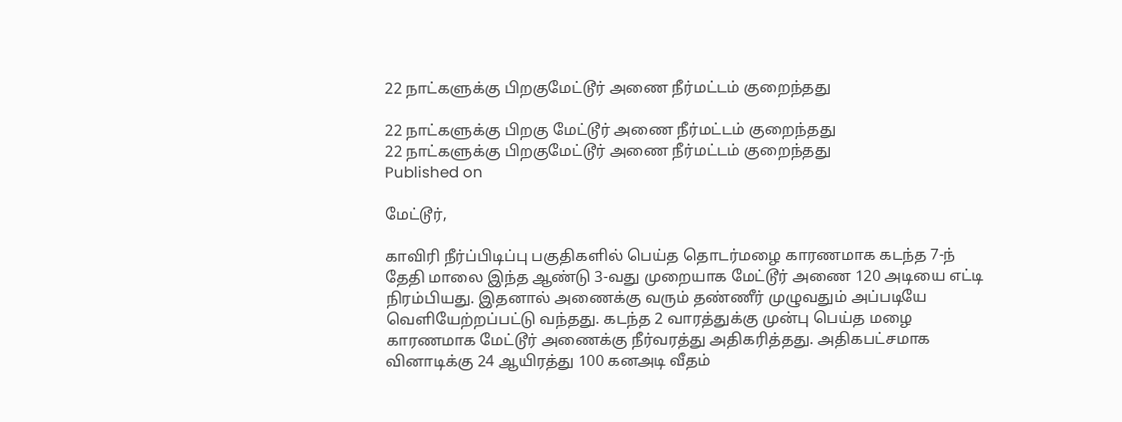22 நாட்களுக்கு பிறகுமேட்டூர் அணை நீர்மட்டம் குறைந்தது

22 நாட்களுக்கு பிறகு மேட்டூர் அணை நீர்மட்டம் குறைந்தது
22 நாட்களுக்கு பிறகுமேட்டூர் அணை நீர்மட்டம் குறைந்தது
Published on

மேட்டூர்,

காவிரி நீர்ப்பிடிப்பு பகுதிகளில் பெய்த தொடர்மழை காரணமாக கடந்த 7-ந் தேதி மாலை இந்த ஆண்டு 3-வது முறையாக மேட்டூர் அணை 120 அடியை எட்டி நிரம்பியது. இதனால் அணைக்கு வரும் தண்ணீர் முழுவதும் அப்படியே வெளியேற்றப்பட்டு வந்தது. கடந்த 2 வாரத்துக்கு முன்பு பெய்த மழை காரணமாக மேட்டூர் அணைக்கு நீர்வரத்து அதிகரித்தது. அதிகபட்சமாக வினாடிக்கு 24 ஆயிரத்து 100 கனஅடி வீதம்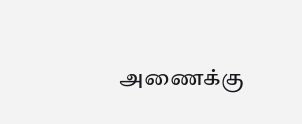அணைக்கு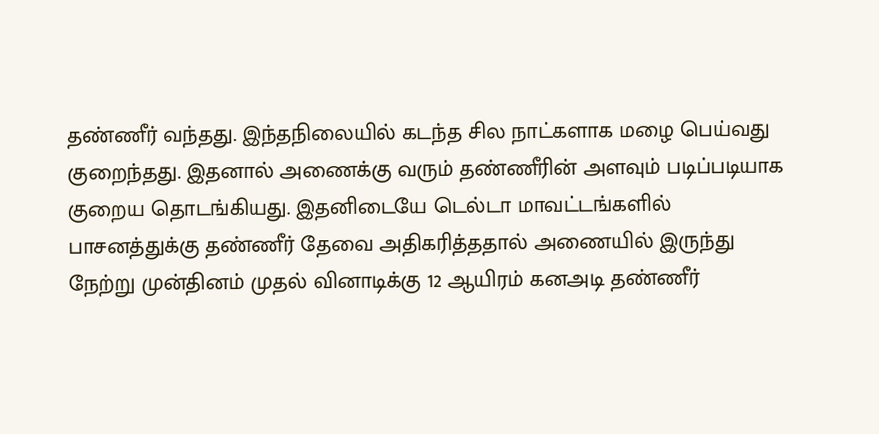தண்ணீர் வந்தது. இந்தநிலையில் கடந்த சில நாட்களாக மழை பெய்வது குறைந்தது. இதனால் அணைக்கு வரும் தண்ணீரின் அளவும் படிப்படியாக குறைய தொடங்கியது. இதனிடையே டெல்டா மாவட்டங்களில் பாசனத்துக்கு தண்ணீர் தேவை அதிகரித்ததால் அணையில் இருந்து நேற்று முன்தினம் முதல் வினாடிக்கு 12 ஆயிரம் கனஅடி தண்ணீர்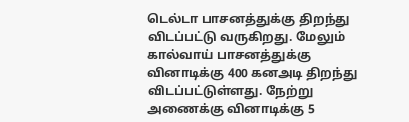டெல்டா பாசனத்துக்கு திறந்து விடப்பட்டு வருகிறது. மேலும் கால்வாய் பாசனத்துக்கு வினாடிக்கு 400 கனஅடி திறந்து விடப்பட்டுள்ளது. நேற்று அணைக்கு வினாடிக்கு 5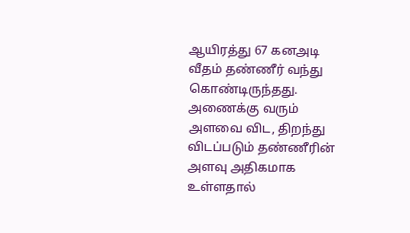ஆயிரத்து 67 கனஅடி வீதம் தண்ணீர் வந்து கொண்டிருந்தது. அணைக்கு வரும் அளவை விட, திறந்து விடப்படும் தண்ணீரின் அளவு அதிகமாக உள்ளதால்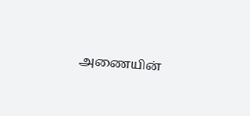அணையின்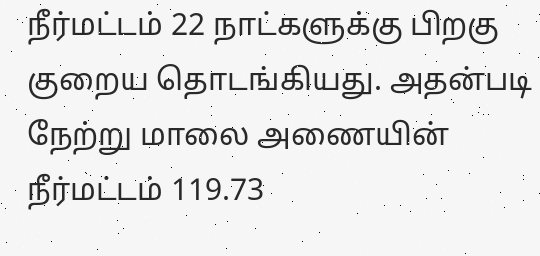நீர்மட்டம் 22 நாட்களுக்கு பிறகு குறைய தொடங்கியது. அதன்படி நேற்று மாலை அணையின் நீர்மட்டம் 119.73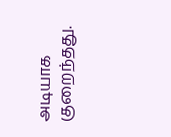அடியாக குறைந்தது.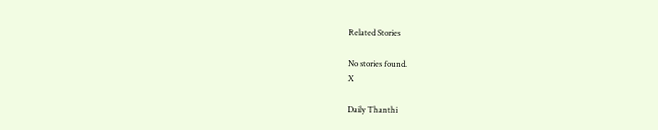Related Stories

No stories found.
X

Daily Thanthi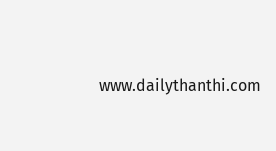www.dailythanthi.com